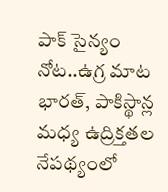పాక్ సైన్యం నోట..ఉగ్ర మాట
భారత్, పాకిస్థాన్ల మధ్య ఉద్రిక్తతల నేపథ్యంలో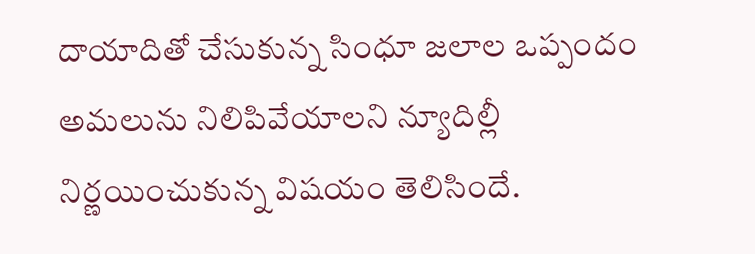దాయాదితో చేసుకున్న సింధూ జలాల ఒప్పందం అమలును నిలిపివేయాలని న్యూదిల్లీ నిర్ణయించుకున్న విషయం తెలిసిందే.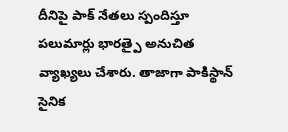దీనిపై పాక్ నేతలు స్పందిస్తూ పలుమార్లు భారత్పై అనుచిత వ్యాఖ్యలు చేశారు. తాజాగా పాకిస్థాన్ సైనిక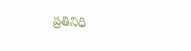ప్రతినిధి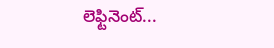లెఫ్టినెంట్...